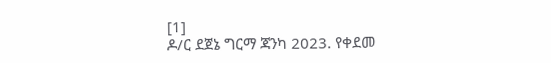[1]
ዶ/ር ደጀኔ ግርማ ጃንካ 2023. የቀደመ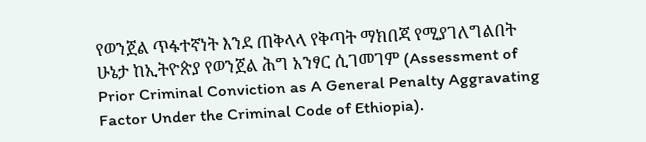የወንጀል ጥፋተኛነት እንደ ጠቅላላ የቅጣት ማክበጃ የሚያገለግልበት ሁኔታ ከኢትዮጵያ የወንጀል ሕግ አንፃር ሲገመገም (Assessment of Prior Criminal Conviction as A General Penalty Aggravating Factor Under the Criminal Code of Ethiopia).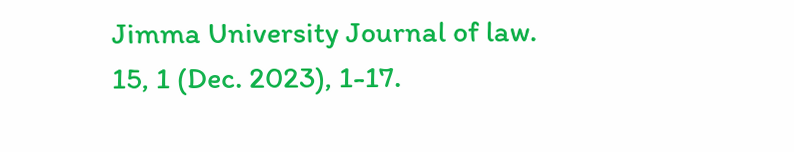Jimma University Journal of law. 15, 1 (Dec. 2023), 1-17.